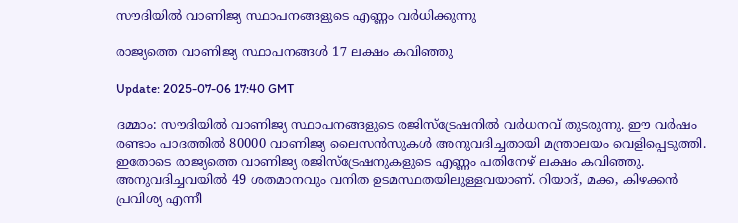സൗദിയില്‍ വാണിജ്യ സ്ഥാപനങ്ങളുടെ എണ്ണം വര്‍ധിക്കുന്നു

രാജ്യത്തെ വാണിജ്യ സ്ഥാപനങ്ങള്‍ 17 ലക്ഷം കവിഞ്ഞു

Update: 2025-07-06 17:40 GMT

ദമ്മാം: സൗദിയില്‍ വാണിജ്യ സ്ഥാപനങ്ങളുടെ രജിസ്ട്രേഷനില്‍ വര്‍ധനവ് തുടരുന്നു. ഈ വര്‍ഷം രണ്ടാം പാദത്തില്‍ 80000 വാണിജ്യ ലൈസന്‍സുകള്‍ അനുവദിച്ചതായി മന്ത്രാലയം വെളിപ്പെടുത്തി. ഇതോടെ രാജ്യത്തെ വാണിജ്യ രജിസ്ട്രേഷനുകളുടെ എണ്ണം പതിനേഴ് ലക്ഷം കവിഞ്ഞു. അനുവദിച്ചവയില്‍ 49 ശതമാനവും വനിത ഉടമസ്ഥതയിലുള്ളവയാണ്. റിയാദ്, മക്ക, കിഴക്കൻ പ്രവിശ്യ എന്നീ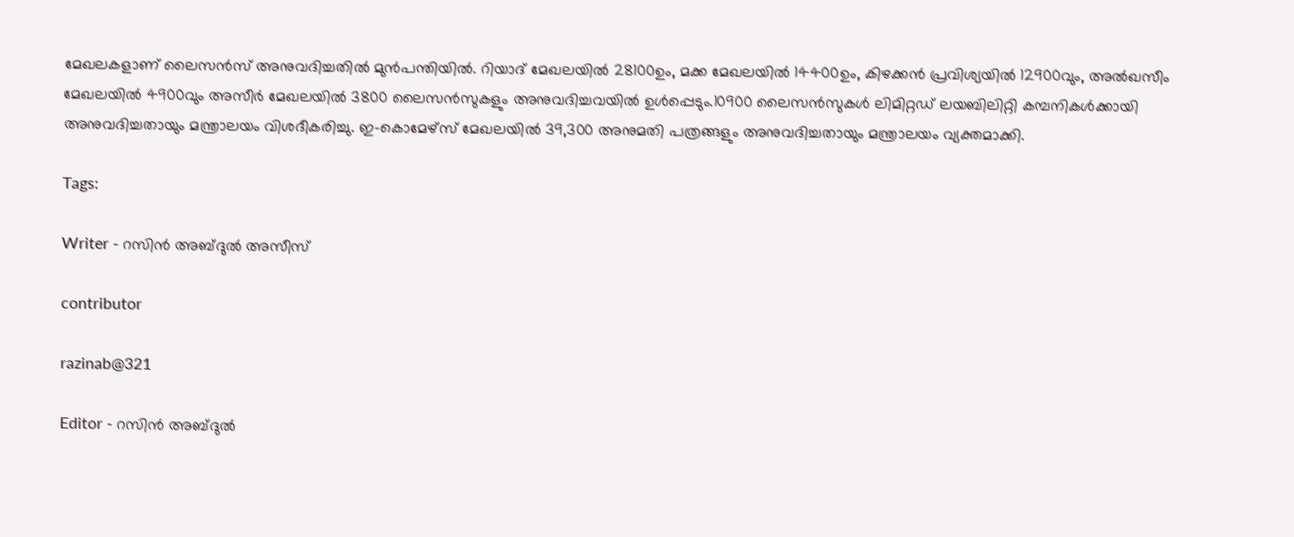മേഖലകളാണ് ലൈസന്‍സ് അനുവദിച്ചതില്‍ മുൻപന്തിയിൽ. റിയാദ് മേഖലയിൽ 28100ഉം, മക്ക മേഖലയിൽ 14400ഉം, കിഴക്കൻ പ്രവിശ്യയിൽ 12900വും, അല്‍ഖസീം മേഖലയിൽ 4900വും അസീർ മേഖലയിൽ 3800 ലൈസന്‍സുകളും അനുവദിച്ചവയില്‍ ഉള്‍പ്പെടും.10900 ലൈസന്‍സുകള്‍ ലിമിറ്റ‍‍ഡ് ലയബിലിറ്റി കമ്പനികള്‍ക്കായി അനുവദിച്ചതായും മന്ത്രാലയം വിശദീകരിച്ചു. ഇ-കൊമേഴ്‌സ് മേഖലയില്‍ 39,300 അനുമതി പത്രങ്ങളും അനുവദിച്ചതായും മന്ത്രാലയം വ്യക്തമാക്കി.

Tags:

Writer - റസിൻ അബ്ദുൽ അസീസ്

contributor

razinab@321

Editor - റസിൻ അബ്ദുൽ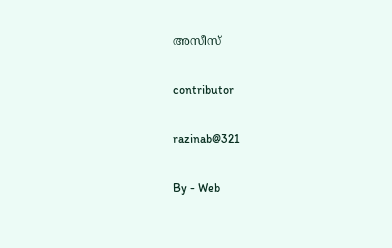അസീസ്

contributor

razinab@321

By - Web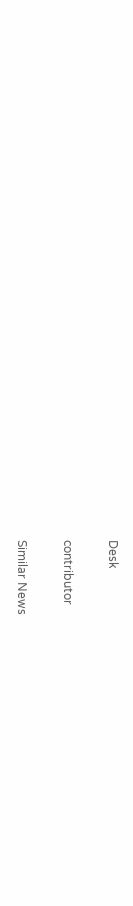Desk

contributor

Similar News